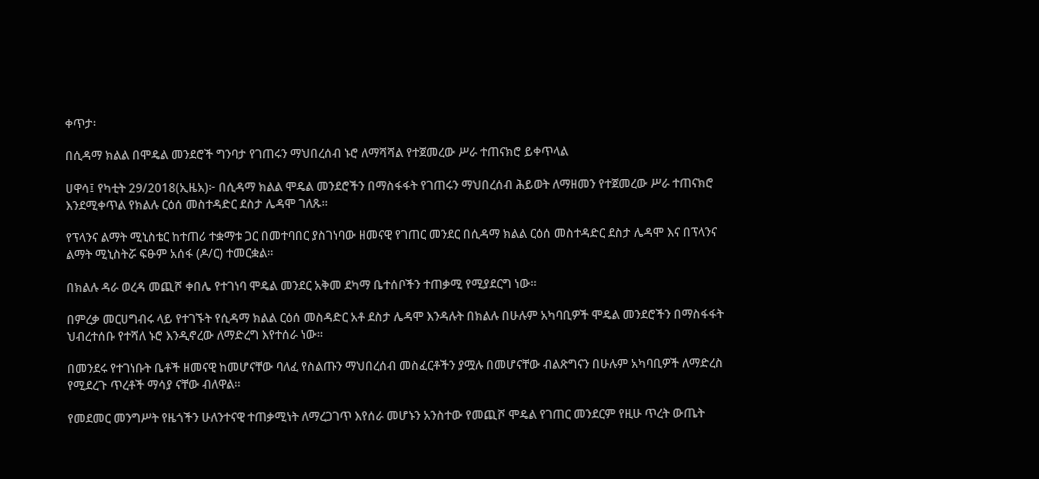ቀጥታ፡

በሲዳማ ክልል በሞዴል መንደሮች ግንባታ የገጠሩን ማህበረሰብ ኑሮ ለማሻሻል የተጀመረው ሥራ ተጠናክሮ ይቀጥላል

ሀዋሳ፤ የካቲት 29/2018(ኢዜአ)፦ በሲዳማ ክልል ሞዴል መንደሮችን በማስፋፋት የገጠሩን ማህበረሰብ ሕይወት ለማዘመን የተጀመረው ሥራ ተጠናክሮ እንደሚቀጥል የክልሉ ርዕሰ መስተዳድር ደስታ ሌዳሞ ገለጹ።

የፕላንና ልማት ሚኒስቴር ከተጠሪ ተቋማቱ ጋር በመተባበር ያስገነባው ዘመናዊ የገጠር መንደር በሲዳማ ክልል ርዕሰ መስተዳድር ደስታ ሌዳሞ እና በፕላንና ልማት ሚኒስትሯ ፍፁም አሰፋ (ዶ/ር) ተመርቋል።

በክልሉ ዳራ ወረዳ መጪሾ ቀበሌ የተገነባ ሞዴል መንደር አቅመ ደካማ ቤተሰቦችን ተጠቃሚ የሚያደርግ ነው።

በምረቃ መርሀግብሩ ላይ የተገኙት የሲዳማ ክልል ርዕሰ መስዳድር አቶ ደስታ ሌዳሞ እንዳሉት በክልሉ በሁሉም አካባቢዎች ሞዴል መንደሮችን በማስፋፋት ህብረተሰቡ የተሻለ ኑሮ እንዲኖረው ለማድረግ እየተሰራ ነው።

በመንደሩ የተገነቡት ቤቶች ዘመናዊ ከመሆናቸው ባለፈ የስልጡን ማህበረሰብ መስፈርቶችን ያሟሉ በመሆናቸው ብልጽግናን በሁሉም አካባቢዎች ለማድረስ የሚደረጉ ጥረቶች ማሳያ ናቸው ብለዋል።

የመደመር መንግሥት የዜጎችን ሁለንተናዊ ተጠቃሚነት ለማረጋገጥ እየሰራ መሆኑን አንስተው የመጪሾ ሞዴል የገጠር መንደርም የዚሁ ጥረት ውጤት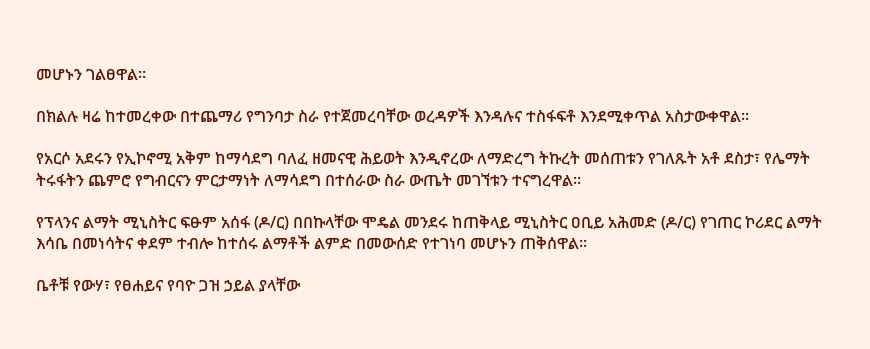መሆኑን ገልፀዋል።

በክልሉ ዛሬ ከተመረቀው በተጨማሪ የግንባታ ስራ የተጀመረባቸው ወረዳዎች እንዳሉና ተስፋፍቶ እንደሚቀጥል አስታውቀዋል።

የአርሶ አደሩን የኢኮኖሚ አቅም ከማሳደግ ባለፈ ዘመናዊ ሕይወት እንዲኖረው ለማድረግ ትኩረት መሰጠቱን የገለጹት አቶ ደስታ፣ የሌማት ትሩፋትን ጨምሮ የግብርናን ምርታማነት ለማሳደግ በተሰራው ስራ ውጤት መገኘቱን ተናግረዋል።

የፕላንና ልማት ሚኒስትር ፍፁም አሰፋ (ዶ/ር) በበኩላቸው ሞዴል መንደሩ ከጠቅላይ ሚኒስትር ዐቢይ አሕመድ (ዶ/ር) የገጠር ኮሪደር ልማት እሳቤ በመነሳትና ቀደም ተብሎ ከተሰሩ ልማቶች ልምድ በመውሰድ የተገነባ መሆኑን ጠቅሰዋል።

ቤቶቹ የውሃ፣ የፀሐይና የባዮ ጋዝ ኃይል ያላቸው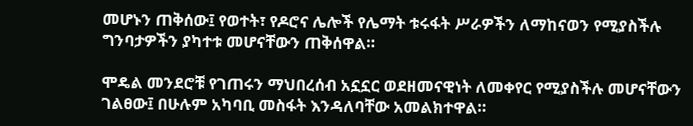መሆኑን ጠቅሰው፤ የወተት፣ የዶሮና ሌሎች የሌማት ቱሩፋት ሥራዎችን ለማከናወን የሚያስችሉ ግንባታዎችን ያካተቱ መሆናቸውን ጠቅሰዋል።

ሞዴል መንደሮቹ የገጠሩን ማህበረሰብ አኗኗር ወደዘመናዊነት ለመቀየር የሚያስችሉ መሆናቸውን ገልፀው፤ በሁሉም አካባቢ መስፋት እንዳለባቸው አመልክተዋል።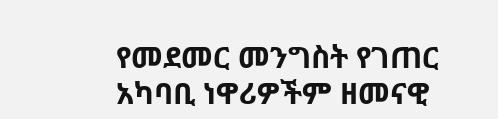የመደመር መንግስት የገጠር አካባቢ ነዋሪዎችም ዘመናዊ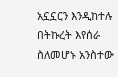አኗኗርን እንዲከተሉ በትኩረት እየሰራ ስለመሆኑ አንስተው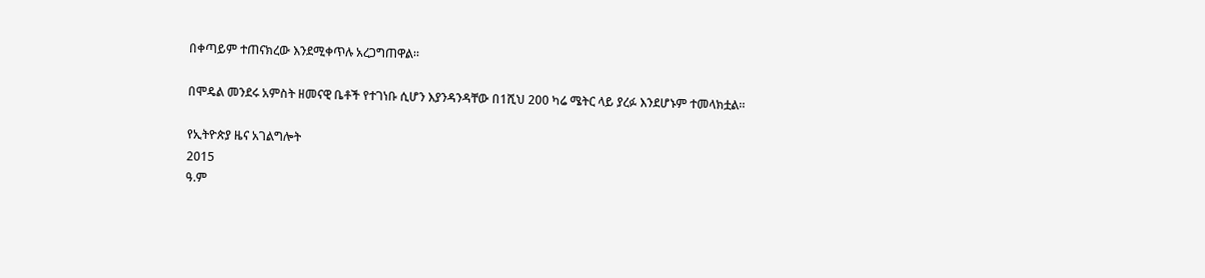በቀጣይም ተጠናክረው እንደሚቀጥሉ አረጋግጠዋል።

በሞዴል መንደሩ አምስት ዘመናዊ ቤቶች የተገነቡ ሲሆን እያንዳንዳቸው በ1ሺህ 200 ካሬ ሜትር ላይ ያረፉ እንደሆኑም ተመላክቷል።

የኢትዮጵያ ዜና አገልግሎት
2015
ዓ.ም